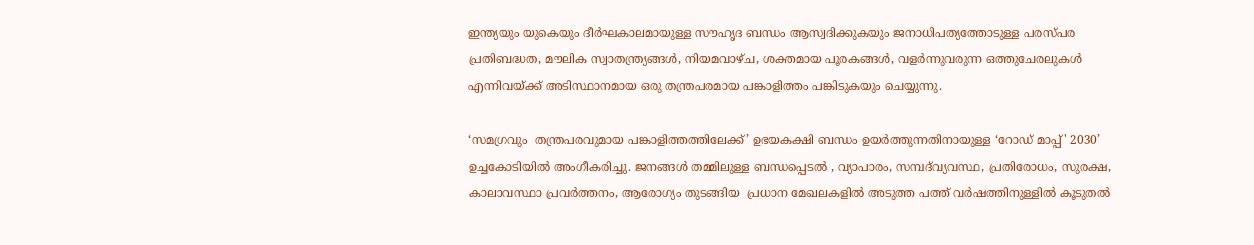ഇന്ത്യയും യുകെയും ദീർഘകാലമായുള്ള സൗഹൃദ ബന്ധം ആസ്വദിക്കുകയും ജനാധിപത്യത്തോടുള്ള പരസ്പര പ്രതിബദ്ധത, മൗലിക സ്വാതന്ത്ര്യങ്ങൾ, നിയമവാഴ്ച, ശക്തമായ പൂരകങ്ങൾ, വളർന്നുവരുന്ന ഒത്തുചേരലുകൾ എന്നിവയ്ക്ക് അടിസ്ഥാനമായ ഒരു തന്ത്രപരമായ പങ്കാളിത്തം പങ്കിടുകയും ചെയ്യുന്നു.

‘സമഗ്രവും  തന്ത്രപരവുമായ പങ്കാളിത്തത്തിലേക്ക്’ ഉഭയകക്ഷി ബന്ധം ഉയർത്തുന്നതിനായുള്ള ‘റോഡ് മാപ്പ്' 2030’ ഉച്ചകോടിയിൽ അംഗീകരിച്ചു. ജനങ്ങൾ തമ്മിലുള്ള ബന്ധപ്പെടൽ , വ്യാപാരം, സമ്പദ്‌വ്യവസ്ഥ, പ്രതിരോധം, സുരക്ഷ, കാലാവസ്ഥാ പ്രവർത്തനം, ആരോഗ്യം തുടങ്ങിയ  പ്രധാന മേഖലകളിൽ അടുത്ത പത്ത് വർഷത്തിനുള്ളിൽ കൂടുതൽ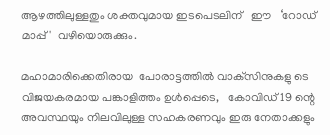ആഴത്തിലുള്ളതും ശക്തവുമായ ഇടപെടലിന്   ഈ   ‘റോഡ് മാപ്പ്'  വഴിയൊരുക്കും.

മഹാമാരിക്കെതിരായ  പോരാട്ടത്തിൽ വാക്‌സിനുകളു ടെ വിജയകരമായ പങ്കാളിത്തം ഉൾപ്പെടെ,   കോവിഡ് 19 ന്റെ അവസ്ഥയും നിലവിലുള്ള സഹകരണവും ഇരു നേതാക്കളും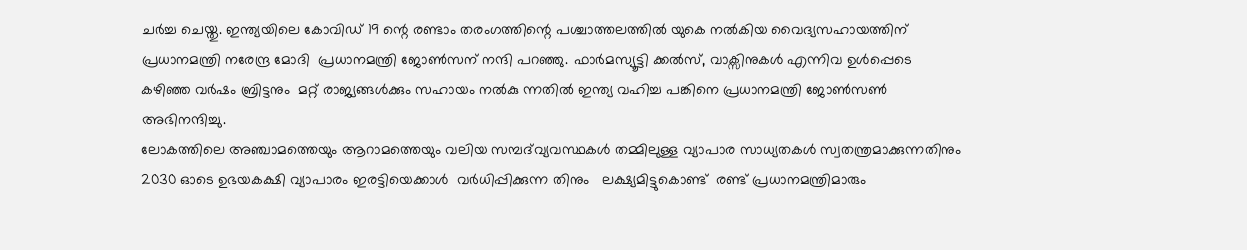ചർച്ച ചെയ്തു. ഇന്ത്യയിലെ കോവിഡ് 19 ന്റെ രണ്ടാം തരംഗത്തിന്റെ പശ്ചാത്തലത്തിൽ യുകെ നൽകിയ വൈദ്യസഹായത്തിന് പ്രധാനമന്ത്രി നരേന്ദ്ര മോദി  പ്രധാനമന്ത്രി ജോൺസന് നന്ദി പറഞ്ഞു. ഫാർമസ്യൂട്ടി ക്കൽസ്, വാക്സിനുകൾ എന്നിവ ഉൾപ്പെടെ കഴിഞ്ഞ വർഷം ബ്രിട്ടനും  മറ്റ് രാജ്യങ്ങൾക്കും സഹായം നൽകു ന്നതിൽ ഇന്ത്യ വഹിച്ച പങ്കിനെ പ്രധാനമന്ത്രി ജോൺസൺ അഭിനന്ദിച്ചു.
ലോകത്തിലെ അഞ്ചാമത്തെയും ആറാമത്തെയും വലിയ സമ്പദ്‌വ്യവസ്ഥകൾ തമ്മിലുള്ള വ്യാപാര സാധ്യതകൾ സ്വതന്ത്രമാക്കുന്നതിനും 2030 ഓടെ ഉഭയകക്ഷി വ്യാപാരം ഇരട്ടിയെക്കാൾ  വർധിപ്പിക്കുന്ന തിനും   ലക്ഷ്യമിട്ടുകൊണ്ട്  രണ്ട് പ്രധാനമന്ത്രിമാരും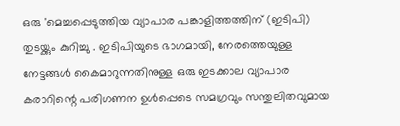ഒരു 'മെച്ചപ്പെടുത്തിയ വ്യാപാര പങ്കാളിത്തത്തിന് (ഇടിപി) തുടയ്ക്കും കുറിച്ചു . ഇടിപിയുടെ ഭാഗമായി, നേരത്തെയുള്ള നേട്ടങ്ങൾ കൈമാറുന്നതിനുള്ള ഒരു ഇടക്കാല വ്യാപാര കരാറിന്റെ പരിഗണന ഉൾപ്പെടെ സമഗ്രവും സന്തുലിതവുമായ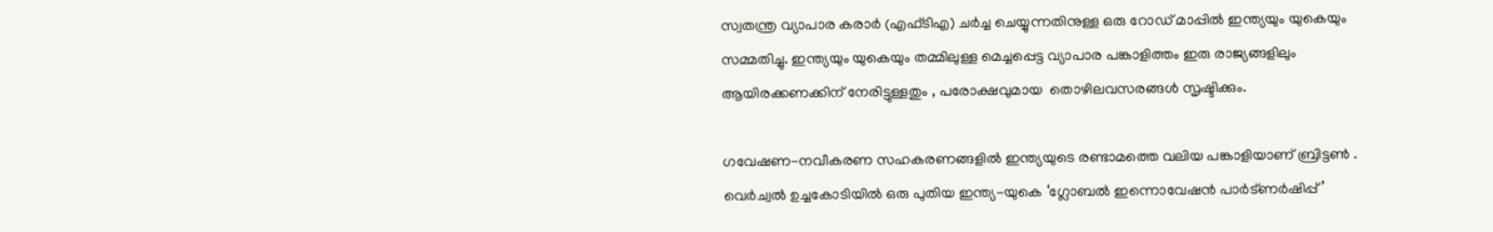സ്വതന്ത്ര വ്യാപാര കരാർ (എഫ്‌ടി‌എ) ചർച്ച ചെയ്യുന്നതിനുള്ള ഒരു റോഡ് മാപ്പിൽ ഇന്ത്യയും യുകെയും സമ്മതിച്ചു. ഇന്ത്യയും യുകെയും തമ്മിലുള്ള മെച്ചപ്പെട്ട വ്യാപാര പങ്കാളിത്തം ഇരു രാജ്യങ്ങളിലും ആയിരക്കണക്കിന് നേരിട്ടുള്ളതും , പരോക്ഷവുമായ  തൊഴിലവസരങ്ങൾ സൃഷ്ടിക്കും.

ഗവേഷണ-നവീകരണ സഹകരണങ്ങളിൽ ഇന്ത്യയുടെ രണ്ടാമത്തെ വലിയ പങ്കാളിയാണ് ബ്രിട്ടൺ . വെർച്വൽ ഉച്ചകോടിയിൽ ഒരു പുതിയ ഇന്ത്യ-യുകെ ‘ഗ്ലോബൽ ഇന്നൊവേഷൻ പാർട്ണർഷിപ്പ്’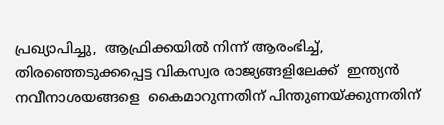പ്രഖ്യാപിച്ചു,  ആഫ്രിക്കയിൽ നിന്ന് ആരംഭിച്ച്, തിരഞ്ഞെടുക്കപ്പെട്ട വികസ്വര രാജ്യങ്ങളിലേക്ക്  ഇന്ത്യൻ നവീനാശയങ്ങളെ  കൈമാറുന്നതിന് പിന്തുണയ്ക്കുന്നതിന്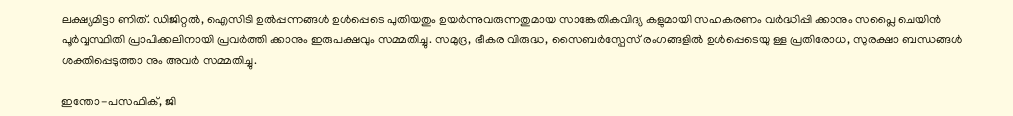ലക്ഷ്യമിട്ടാ ണിത്. ഡിജിറ്റൽ, ഐസിടി ഉൽ‌പ്പന്നങ്ങൾ‌ ഉൾപ്പെടെ പുതിയതും ഉയർന്നുവരുന്നതുമായ സാങ്കേതികവിദ്യ കളുമായി സഹകരണം വർദ്ധിപ്പി ക്കാനും സപ്ലൈ ചെയിൻ‌ പൂര്‍വ്വസ്ഥിതി പ്രാപിക്കലിനായി പ്രവർത്തി ക്കാനും ഇരുപക്ഷവും സമ്മതിച്ചു. സമുദ്ര, ഭീകര വിരുദ്ധ, സൈബർസ്പേസ് രംഗങ്ങളിൽ ഉൾപ്പെടെയു ള്ള പ്രതിരോധ, സുരക്ഷാ ബന്ധങ്ങൾ ശക്തിപ്പെടുത്താ നും അവർ സമ്മതിച്ചു.

ഇന്തോ-പസഫിക്, ജി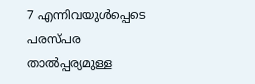7 എന്നിവയുൾപ്പെടെ പരസ്പര താൽപ്പര്യമുള്ള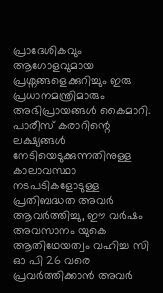പ്രാദേശികവും ആഗോളവുമായ പ്രശ്നങ്ങളെക്കുറിച്ചും ഇരു പ്രധാനമന്ത്രിമാരും അഭിപ്രായങ്ങൾ കൈമാറി. പാരീസ് കരാറിന്റെ ലക്ഷ്യങ്ങൾ നേടിയെടുക്കുന്നതിനുള്ള കാലാവസ്ഥാ നടപടികളോടുള്ള പ്രതിബദ്ധത അവർ ആവർത്തിച്ചു, ഈ വർഷം അവസാനം യുകെ ആതിഥേയത്വം വഹിച്ച സി ഓ പി 26 വരെ പ്രവർത്തിക്കാൻ അവർ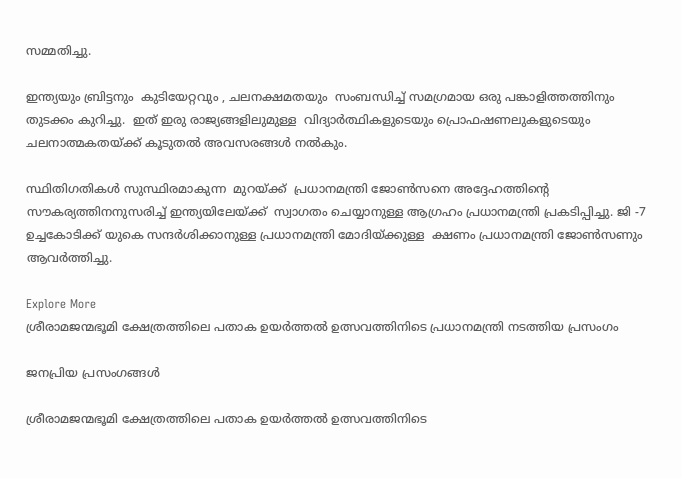സമ്മതിച്ചു.

ഇന്ത്യയും ബ്രിട്ടനും  കുടിയേറ്റവും , ചലനക്ഷമതയും  സംബന്ധിച്ച് സമഗ്രമായ ഒരു പങ്കാളിത്തത്തിനും  തുടക്കം കുറിച്ചു.  ഇത് ഇരു രാജ്യങ്ങളിലുമുള്ള  വിദ്യാർത്ഥികളുടെയും പ്രൊഫഷണലുകളുടെയും ചലനാത്മകതയ്ക്ക് കൂടുതൽ അവസരങ്ങൾ നൽകും.

സ്ഥിതിഗതികൾ സുസ്ഥിരമാകുന്ന  മുറയ്ക്ക്  പ്രധാനമന്ത്രി ജോൺസനെ അദ്ദേഹത്തിന്റെ സൗകര്യത്തിനനുസരിച്ച് ഇന്ത്യയിലേയ്ക്ക്  സ്വാഗതം ചെയ്യാനുള്ള ആഗ്രഹം പ്രധാനമന്ത്രി പ്രകടിപ്പിച്ചു. ജി -7 ഉച്ചകോടിക്ക് യുകെ സന്ദർശിക്കാനുള്ള പ്രധാനമന്ത്രി മോദിയ്ക്കുള്ള  ക്ഷണം പ്രധാനമന്ത്രി ജോൺസണും  ആവർത്തിച്ചു.

Explore More
ശ്രീരാമജന്മഭൂമി ക്ഷേത്രത്തിലെ പതാക ഉയർത്തൽ ഉത്സവത്തിനിടെ പ്രധാനമന്ത്രി നടത്തിയ പ്രസംഗം

ജനപ്രിയ പ്രസംഗങ്ങൾ

ശ്രീരാമജന്മഭൂമി ക്ഷേത്രത്തിലെ പതാക ഉയർത്തൽ ഉത്സവത്തിനിടെ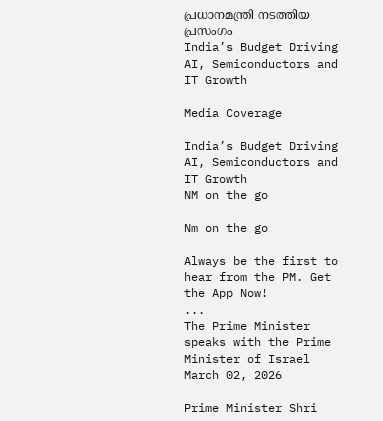പ്രധാനമന്ത്രി നടത്തിയ പ്രസംഗം
India’s Budget Driving AI, Semiconductors and IT Growth

Media Coverage

India’s Budget Driving AI, Semiconductors and IT Growth
NM on the go

Nm on the go

Always be the first to hear from the PM. Get the App Now!
...
The Prime Minister speaks with the Prime Minister of Israel
March 02, 2026

Prime Minister Shri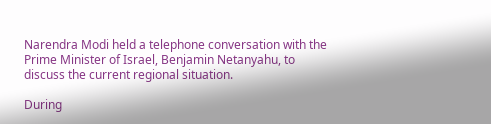Narendra Modi held a telephone conversation with the Prime Minister of Israel, Benjamin Netanyahu, to discuss the current regional situation.

During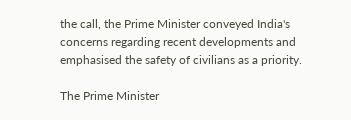the call, the Prime Minister conveyed India's concerns regarding recent developments and emphasised the safety of civilians as a priority.

The Prime Minister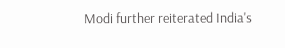Modi further reiterated India's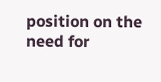position on the need for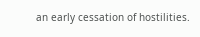an early cessation of hostilities.